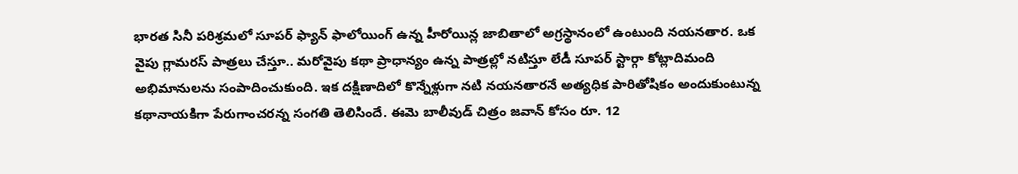భారత సినీ పరిశ్రమలో సూపర్ ఫ్యాన్ ఫాలోయింగ్ ఉన్న హీరోయిన్ల జాబితాలో అగ్రస్థానంలో ఉంటుంది నయనతార. ఒక వైపు గ్లామరస్ పాత్రలు చేస్తూ.. మరోవైపు కథా ప్రాధాన్యం ఉన్న పాత్రల్లో నటిస్తూ లేడీ సూపర్ స్టార్గా కోట్లాదిమంది అభిమానులను సంపాదించుకుంది. ఇక దక్షిణాదిలో కొన్నేళ్లుగా నటి నయనతారనే అత్యధిక పారితోషికం అందుకుంటున్న కథానాయకిగా పేరుగాంచరన్న సంగతి తెలిసిందే. ఈమె బాలీవుడ్ చిత్రం జవాన్ కోసం రూ. 12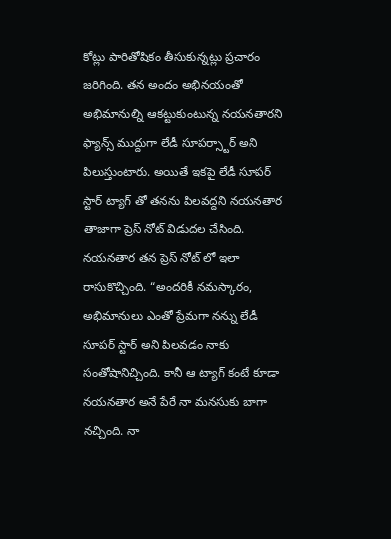కోట్లు పారితోషికం తీసుకున్నట్లు ప్రచారం జరిగింది. తన అందం అభినయంతో అభిమానుల్ని ఆకట్టుకుంటున్న నయనతారని ఫ్యాన్స్ ముద్దుగా లేడీ సూపర్స్టార్ అని పిలుస్తుంటారు. అయితే ఇకపై లేడీ సూపర్ స్టార్ ట్యాగ్ తో తనను పిలవద్దని నయనతార తాజాగా ప్రెస్ నోట్ విడుదల చేసింది.
నయనతార తన ప్రెస్ నోట్ లో ఇలా రాసుకొచ్చింది. “అందరికీ నమస్కారం, అభిమానులు ఎంతో ప్రేమగా నన్ను లేడీ సూపర్ స్టార్ అని పిలవడం నాకు సంతోషానిచ్చింది. కానీ ఆ ట్యాగ్ కంటే కూడా నయనతార అనే పేరే నా మనసుకు బాగా నచ్చింది. నా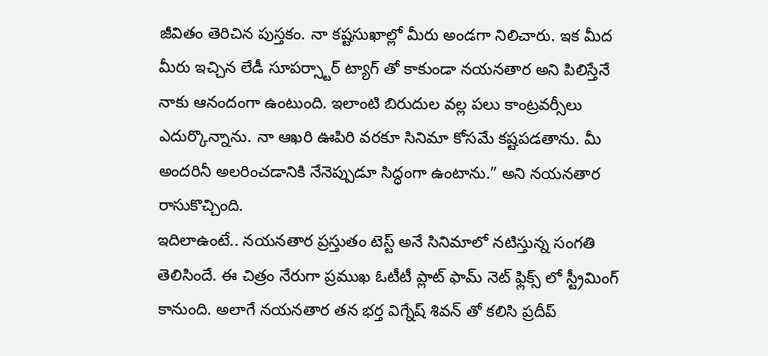జీవితం తెరిచిన పుస్తకం. నా కష్టసుఖాల్లో మీరు అండగా నిలిచారు. ఇక మీద మీరు ఇచ్చిన లేడీ సూపర్స్టార్ ట్యాగ్ తో కాకుండా నయనతార అని పిలిస్తేనే నాకు ఆనందంగా ఉంటుంది. ఇలాంటి బిరుదుల వల్ల పలు కాంట్రవర్సీలు ఎదుర్కొన్నాను. నా ఆఖరి ఊపిరి వరకూ సినిమా కోసమే కష్టపడతాను. మీ అందరినీ అలరించడానికి నేనెప్పుడూ సిద్ధంగా ఉంటాను.” అని నయనతార రాసుకొచ్చింది.
ఇదిలాఉంటే.. నయనతార ప్రస్తుతం టెస్ట్ అనే సినిమాలో నటిస్తున్న సంగతి తెలిసిందే. ఈ చిత్రం నేరుగా ప్రముఖ ఓటీటీ ప్లాట్ ఫామ్ నెట్ ఫ్లిక్స్ లో స్ట్రీమింగ్ కానుంది. అలాగే నయనతార తన భర్త విగ్నేష్ శివన్ తో కలిసి ప్రదీప్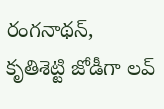రంగనాథన్, కృతిశెట్టి జోడీగా లవ్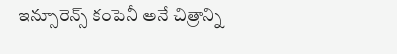ఇన్సూరెన్స్ కంపెనీ అనే చిత్రాన్ని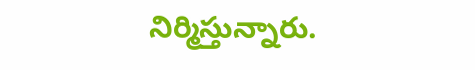నిర్మిస్తున్నారు.